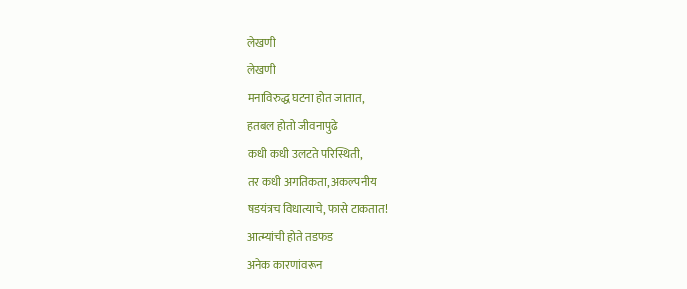लेखणी
लेखणी
मनाविरुद्ध घटना होत जातात,
हतबल होतो जीवनापुढे
कधी कधी उलटते परिस्थिती,
तर कधी अगतिकता, अकल्पनीय
षडयंत्रच विधात्याचे, फासे टाकतात!
आत्म्यांची होते तडफड
अनेक कारणांवरून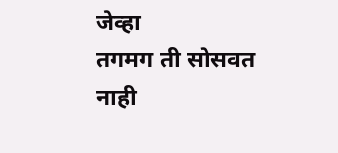जेव्हा
तगमग ती सोसवत नाही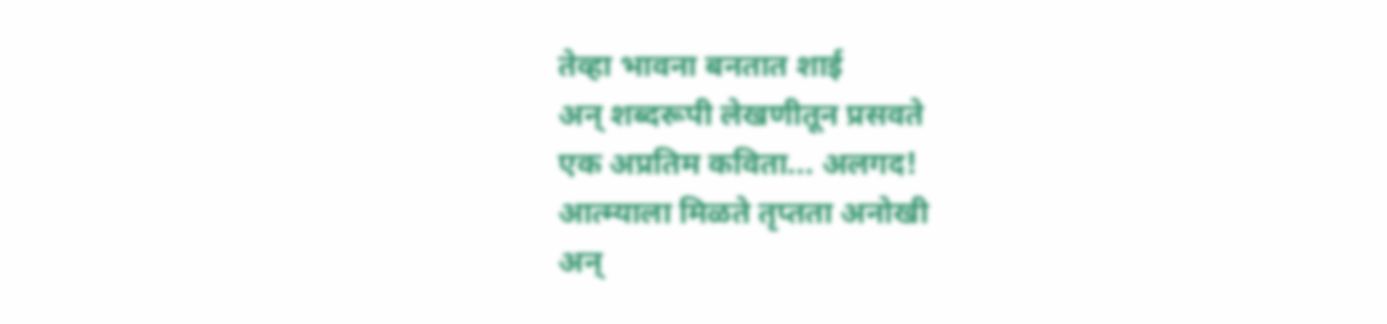तेव्हा भावना बनतात शाई
अन् शब्दरूपी लेखणीतून प्रसवते
एक अप्रतिम कविता... अलगद!
आत्म्याला मिळते तृप्तता अनोखी
अन्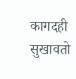कागदही सुखावतो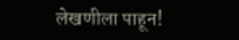लेखणीला पाहून!